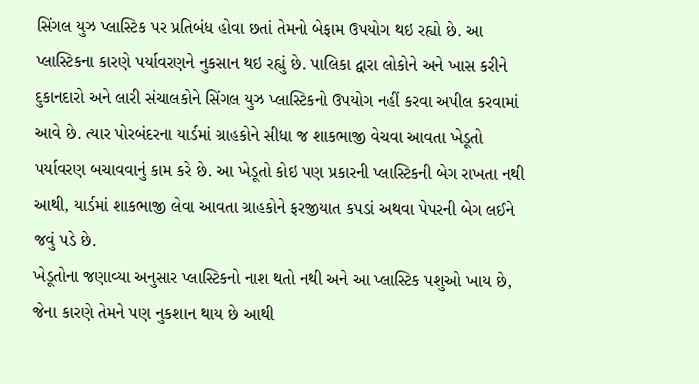સિંગલ યુઝ પ્લાસ્ટિક પર પ્રતિબંધ હોવા છતાં તેમનો બેફામ ઉપયોગ થઇ રહ્યો છે. આ પ્લાસ્ટિકના કારણે પર્યાવરણને નુકસાન થઇ રહ્યું છે. પાલિકા દ્વારા લોકોને અને ખાસ કરીને દુકાનદારો અને લારી સંચાલકોને સિંગલ યુઝ પ્લાસ્ટિકનો ઉપયોગ નહીં કરવા અપીલ કરવામાં આવે છે. ત્યાર પોરબંદરના યાર્ડમાં ગ્રાહકોને સીધા જ શાકભાજી વેચવા આવતા ખેડૂતો પર્યાવરણ બચાવવાનું કામ કરે છે. આ ખેડૂતો કોઇ પણ પ્રકારની પ્લાસ્ટિકની બેગ રાખતા નથી આથી, યાર્ડમાં શાકભાજી લેવા આવતા ગ્રાહકોને ફરજીયાત કપડાં અથવા પેપરની બેગ લઈને જવું પડે છે.
ખેડૂતોના જણાવ્યા અનુસાર પ્લાસ્ટિકનો નાશ થતો નથી અને આ પ્લાસ્ટિક પશુઓ ખાય છે, જેના કારણે તેમને પણ નુકશાન થાય છે આથી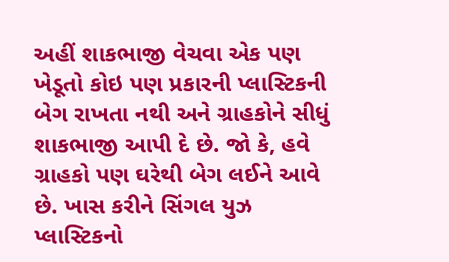અહીં શાકભાજી વેચવા એક પણ ખેડૂતો કોઇ પણ પ્રકારની પ્લાસ્ટિકની બેગ રાખતા નથી અને ગ્રાહકોને સીધું શાકભાજી આપી દે છે. જો કે, હવે ગ્રાહકો પણ ઘરેથી બેગ લઈને આવે છે. ખાસ કરીને સિંગલ યુઝ પ્લાસ્ટિકનો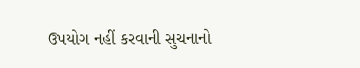ઉપયોગ નહીં કરવાની સુચનાનો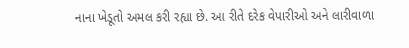નાના ખેડૂતો અમલ કરી રહ્યા છે. આ રીતે દરેક વેપારીઓ અને લારીવાળા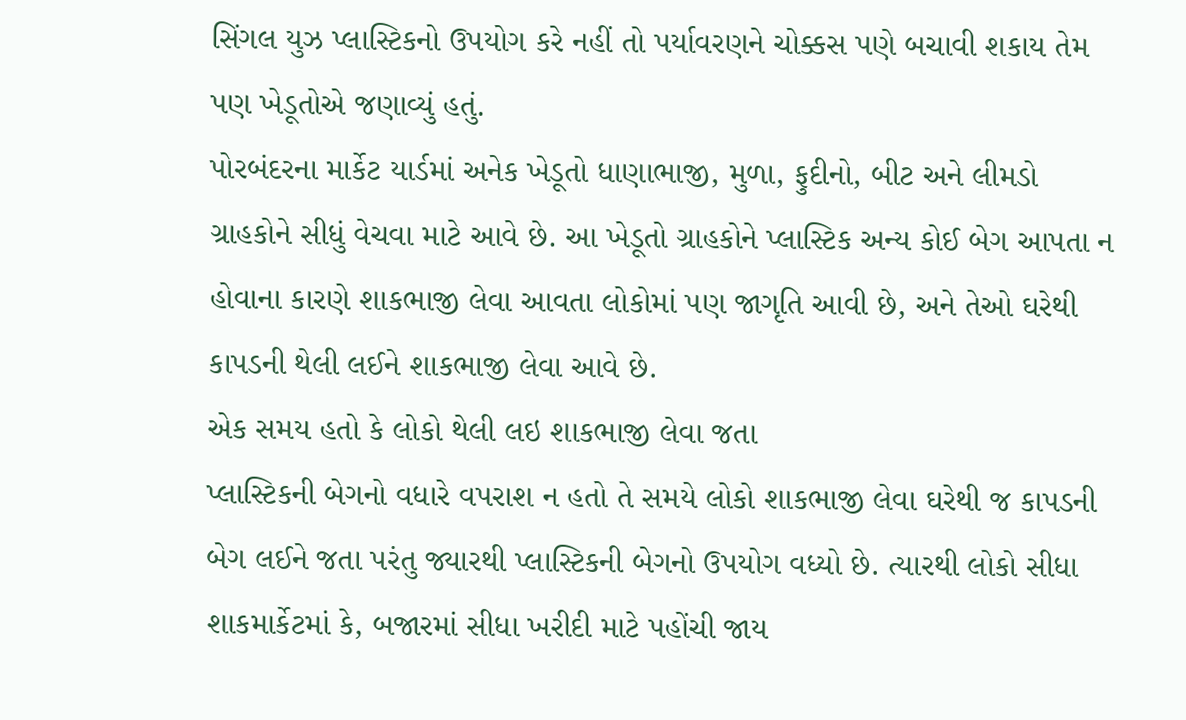સિંગલ યુઝ પ્લાસ્ટિકનો ઉપયોગ કરે નહીં તો પર્યાવરણને ચોક્કસ પણે બચાવી શકાય તેમ પણ ખેડૂતોએ જણાવ્યું હતું.
પોરબંદરના માર્કેટ યાર્ડમાં અનેક ખેડૂતો ધાણાભાજી, મુળા, ફુદીનો, બીટ અને લીમડો ગ્રાહકોને સીધું વેચવા માટે આવે છે. આ ખેડૂતો ગ્રાહકોને પ્લાસ્ટિક અન્ય કોઈ બેગ આપતા ન હોવાના કારણે શાકભાજી લેવા આવતા લોકોમાં પણ જાગૃતિ આવી છે, અને તેઓ ઘરેથી કાપડની થેલી લઈને શાકભાજી લેવા આવે છે.
એક સમય હતો કે લોકો થેલી લઇ શાકભાજી લેવા જતા
પ્લાસ્ટિકની બેગનો વધારે વપરાશ ન હતો તે સમયે લોકો શાકભાજી લેવા ઘરેથી જ કાપડની બેગ લઈને જતા પરંતુ જ્યારથી પ્લાસ્ટિકની બેગનો ઉપયોગ વધ્યો છે. ત્યારથી લોકો સીધા શાકમાર્કેટમાં કે, બજારમાં સીધા ખરીદી માટે પહોંચી જાય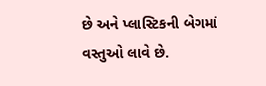છે અને પ્લાસ્ટિકની બેગમાં વસ્તુઓ લાવે છે.